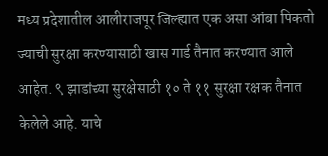मध्य प्रदेशातील आलीराजपूर जिल्ह्यात एक असा आंबा पिकतो ज्याची सुरक्षा करण्यासाठी खास गार्ड तैनात करण्यात आले आहेत. ९ झाडांच्या सुरक्षेसाठी १० ते ११ सुरक्षा रक्षक तैनात केलेले आहे. याचे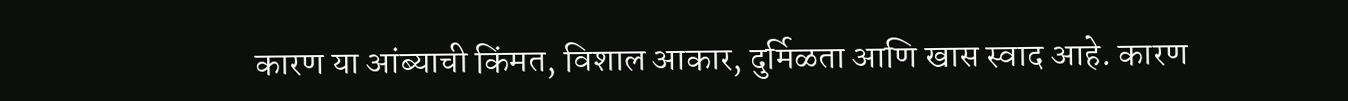कारण या आंब्याची किंमत, विशाल आकार, दुर्मिळता आणि खास स्वाद आहे. कारण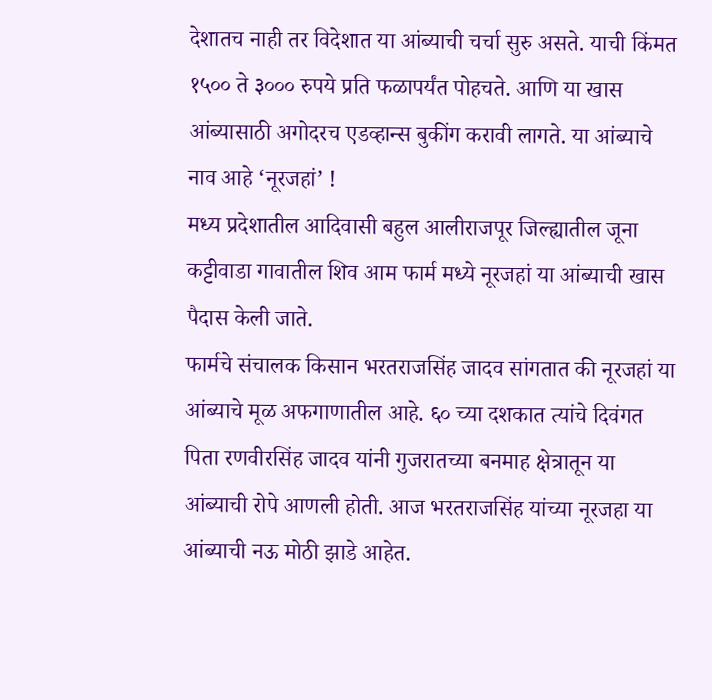देशातच नाही तर विदेशात या आंब्याची चर्चा सुरु असते. याची किंमत १५०० ते ३००० रुपये प्रति फळापर्यंत पोहचते. आणि या खास आंब्यासाठी अगोदरच एडव्हान्स बुकींग करावी लागते. या आंब्याचे नाव आहे ‘नूरजहां’ !
मध्य प्रदेशातील आदिवासी बहुल आलीराजपूर जिल्ह्यातील जूना कट्टीवाडा गावातील शिव आम फार्म मध्ये नूरजहां या आंब्याची खास पैदास केली जाते.
फार्मचे संचालक किसान भरतराजसिंह जादव सांगतात की नूरजहां या आंब्याचे मूळ अफगाणातील आहे. ६० च्या दशकात त्यांचे दिवंगत पिता रणवीरसिंह जादव यांनी गुजरातच्या बनमाह क्षेत्रातून या आंब्याची रोपे आणली होती. आज भरतराजसिंह यांच्या नूरजहा या आंब्याची नऊ मोठी झाडे आहेत.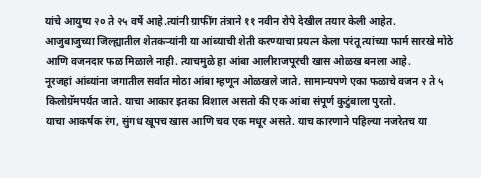यांचे आयुष्य २० ते २५ वर्षे आहे.त्यांनी ग्राफींग तंत्राने ११ नवीन रोपे देखील तयार केली आहेत.
आजुबाजुच्या जिल्ह्यातील शेतकऱ्यांनी या आंब्याची शेती करण्याचा प्रयत्न केला परंतू त्यांच्या फार्म सारखे मोठे आणि वजनदार फळ मिळाले नाही. त्याचमुळे हा आंबा आलीराजपूरची खास ओळख बनला आहे.
नूरजहां आंब्यांना जगातील सर्वात मोठा आंबा म्हणून ओळखले जाते. सामान्यपणे एका फळाचे वजन २ ते ५ किलोग्रॅमपर्यंत जाते. याचा आकार इतका विशाल असतो की एक आंबा संपूर्ण कुटुंबाला पुरतो.
याचा आकर्षक रंग, सुंगध खूपच खास आणि चव एक मधूर असते. याच कारणाने पहिल्या नजरेतच या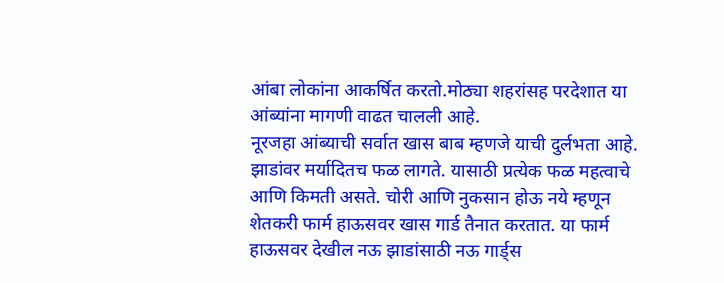आंबा लोकांना आकर्षित करतो.मोठ्या शहरांसह परदेशात या आंब्यांना मागणी वाढत चालली आहे.
नूरजहा आंब्याची सर्वात खास बाब म्हणजे याची दुर्लभता आहे. झाडांवर मर्यादितच फळ लागते. यासाठी प्रत्येक फळ महत्वाचे आणि किमती असते. चोरी आणि नुकसान होऊ नये म्हणून शेतकरी फार्म हाऊसवर खास गार्ड तैनात करतात. या फार्म हाऊसवर देखील नऊ झाडांसाठी नऊ गार्ड्स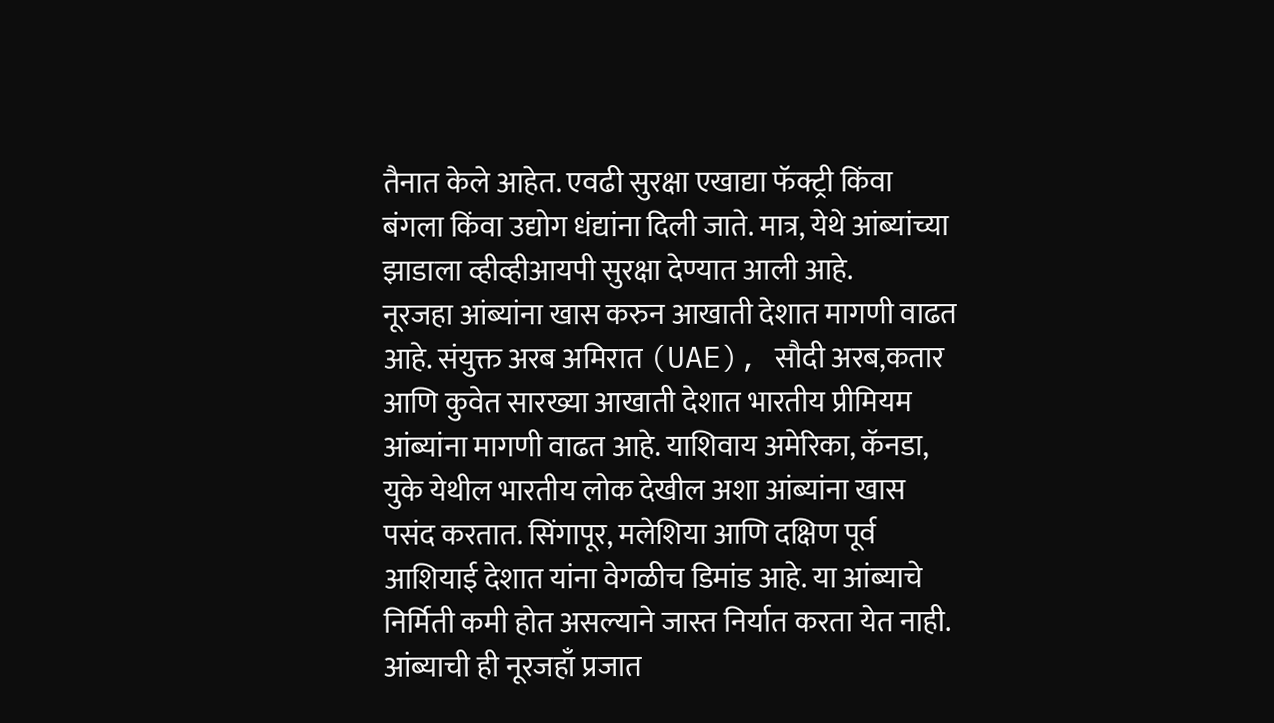तैनात केले आहेत. एवढी सुरक्षा एखाद्या फॅक्ट्री किंवा बंगला किंवा उद्योग धंद्यांना दिली जाते. मात्र, येथे आंब्यांच्या झाडाला व्हीव्हीआयपी सुरक्षा देण्यात आली आहे.
नूरजहा आंब्यांना खास करुन आखाती देशात मागणी वाढत आहे. संयुक्त अरब अमिरात (UAE), सौदी अरब,कतार आणि कुवेत सारख्या आखाती देशात भारतीय प्रीमियम आंब्यांना मागणी वाढत आहे. याशिवाय अमेरिका, कॅनडा, युके येथील भारतीय लोक देखील अशा आंब्यांना खास पसंद करतात. सिंगापूर, मलेशिया आणि दक्षिण पूर्व आशियाई देशात यांना वेगळीच डिमांड आहे. या आंब्याचे निर्मिती कमी होत असल्याने जास्त निर्यात करता येत नाही.
आंब्याची ही नूरजहाँ प्रजात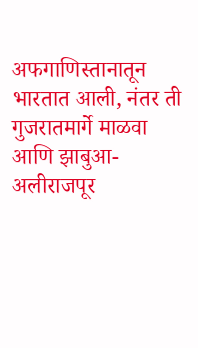अफगाणिस्तानातून भारतात आली, नंतर ती गुजरातमार्गे माळवा आणि झाबुआ-अलीराजपूर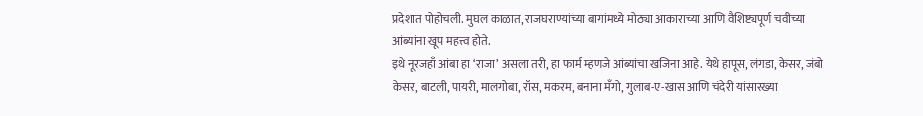प्रदेशात पोहोचली. मुघल काळात, राजघराण्यांच्या बागांमध्ये मोठ्या आकाराच्या आणि वैशिष्ट्यपूर्ण चवीच्या आंब्यांना खूप महत्त्व होते.
इथे नूरजहाँ आंबा हा ‘राजा’ असला तरी, हा फार्म म्हणजे आंब्यांचा खजिना आहे. येथे हापूस, लंगडा, केसर, जंबो केसर, बाटली, पायरी, मालगोबा, रॉस, मकरम, बनाना मँगो, गुलाब-ए-खास आणि चंदेरी यांसारख्या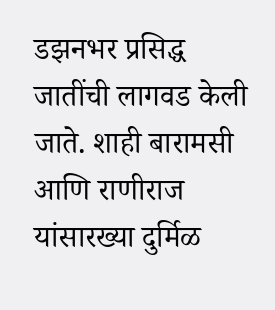डझनभर प्रसिद्ध जातींची लागवड केली जाते. शाही बारामसी आणि राणीराज यांसारख्या दुर्मिळ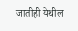जातीही येथील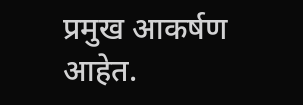प्रमुख आकर्षण आहेत.